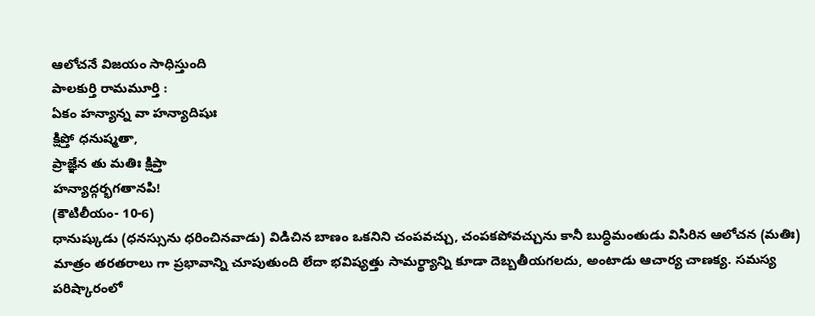ఆలోచనే విజయం సాధిస్తుంది
పాలకుర్తి రామమూర్తి :
ఏకం హన్యాన్న వా హన్యాదిషుః
క్షిప్తో ధనుష్మతా,
ప్రాజ్ఞేన తు మతిః క్షిప్తా
హన్యాద్గర్భగతానపి!
(కౌటిలీయం- 10-6)
ధానుష్కుడు (ధనస్సును ధరించినవాడు) విడిచిన బాణం ఒకనిని చంపవచ్చు, చంపకపోవచ్చును కానీ బుద్ధిమంతుడు విసిరిన ఆలోచన (మతిః) మాత్రం తరతరాలు గా ప్రభావాన్ని చూపుతుంది లేదా భవిష్యత్తు సామర్థ్యాన్ని కూడా దెబ్బతీయగలదు, అంటాడు ఆచార్య చాణక్య. సమస్య పరిష్కారంలో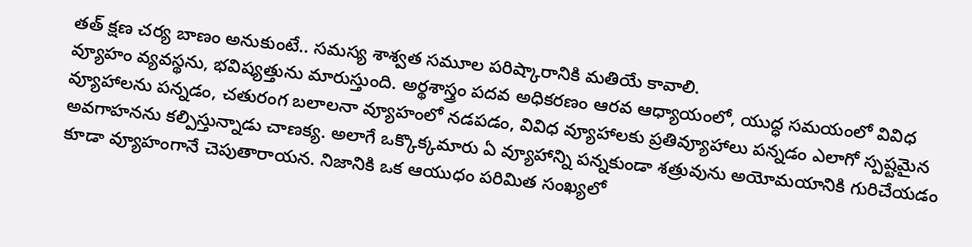తత్ క్షణ చర్య బాణం అనుకుంటే.. సమస్య శాశ్వత సమూల పరిష్కారానికి మతియే కావాలి.
వ్యూహం వ్యవస్థను, భవిష్యత్తును మారుస్తుంది. అర్థశాస్త్రం పదవ అధికరణం ఆరవ ఆధ్యాయంలో, యుద్ధ సమయంలో వివిధ వ్యూహాలను పన్నడం, చతురంగ బలాలనా వ్యూహంలో నడపడం, వివిధ వ్యూహాలకు ప్రతివ్యూహాలు పన్నడం ఎలాగో స్పష్టమైన అవగాహనను కల్పిస్తున్నాడు చాణక్య. అలాగే ఒక్కొక్కమారు ఏ వ్యూహాన్ని పన్నకుండా శత్రువును అయోమయానికి గురిచేయడం కూడా వ్యూహంగానే చెపుతారాయన. నిజానికి ఒక ఆయుధం పరిమిత సంఖ్యలో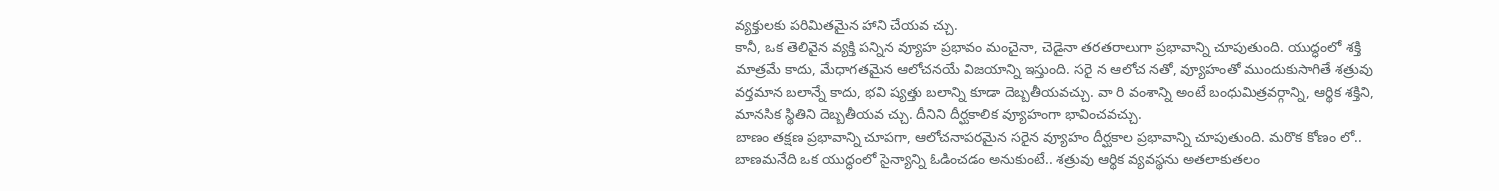వ్యక్తులకు పరిమితమైన హాని చేయవ చ్చు.
కానీ, ఒక తెలివైన వ్యక్తి పన్నిన వ్యూహ ప్రభావం మంచైనా, చెడైనా తరతరాలుగా ప్రభావాన్ని చూపుతుంది. యుద్ధంలో శక్తి మాత్రమే కాదు, మేధాగతమైన ఆలోచనయే విజయాన్ని ఇస్తుంది. సరై న ఆలోచ నతో, వ్యూహంతో ముందుకుసాగితే శత్రువు వర్తమాన బలాన్నే కాదు, భవి ష్యత్తు బలాన్ని కూడా దెబ్బతీయవచ్చు. వా రి వంశాన్ని అంటే బంధుమిత్రవర్గాన్ని, ఆర్థిక శక్తిని, మానసిక స్థితిని దెబ్బతీయవ చ్చు. దీనిని దీర్ఘకాలిక వ్యూహంగా భావించవచ్చు.
బాణం తక్షణ ప్రభావాన్ని చూపగా, ఆలోచనాపరమైన సరైన వ్యూహం దీర్ఘకాల ప్రభావాన్ని చూపుతుంది. మరొక కోణం లో.. బాణమనేది ఒక యుద్ధంలో సైన్యాన్ని ఓడించడం అనుకుంటే.. శత్రువు ఆర్థిక వ్యవస్థను అతలాకుతలం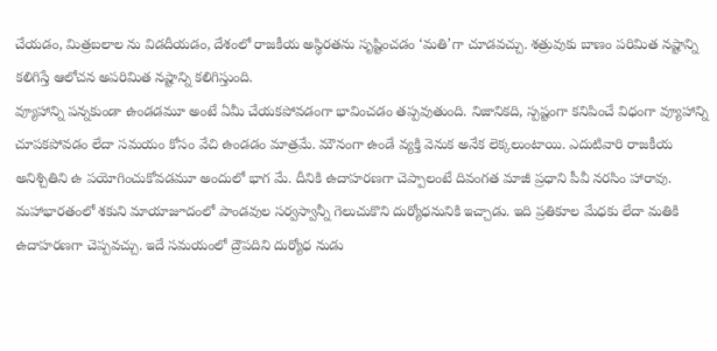చేయడం, మిత్రబలాల ను విడదీయడం, దేశంలో రాజకీయ అస్థిరతను సృష్టించడం ‘మతి’గా చూడవచ్చు. శత్రువుకు బాణం పరిమిత నష్టాన్ని కలిగిస్తే ఆలోచన అపరిమిత నష్టాన్ని కలిగిస్తుంది.
వ్యూహాన్ని పన్నకుండా ఉండడమూ అంటే ఏమీ చేయకపోవడంగా భావించడం తప్పవుతుంది. నిజానికది, స్పష్టంగా కనిపించే విధంగా వ్యూహాన్ని చూపకపోవడం లేదా సమయం కోసం వేచి ఉండడం మాత్రమే. మౌనంగా ఉండే వ్యక్తి వెనుక అనేక లెక్కలుంటాయి. ఎదుటివారి రాజకీయ అనిశ్చితిని ఉ పయోగించుకోవడమూ అందులో భాగ మే. దీనికి ఉదాహరణగా చెప్పాలంటే దివంగత మాజీ ప్రధాని పీవీ నరసిం హారావు.
మహాభారతంలో శకుని మాయాజూదంలో పాండవుల సర్వస్వాన్నీ గెలుచుకొని దుర్యోధనునికి ఇచ్చాడు. ఇది ప్రతికూల మేధకు లేదా మతికి ఉదాహరణగా చెప్పవచ్చు. ఇదే సమయంలో ద్రౌపదిని దుర్యోధ నుడు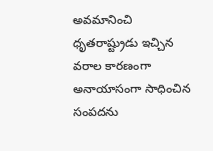అవమానించి ధృతరాష్ట్రుడు ఇచ్చిన వరాల కారణంగా అనాయాసంగా సాధించిన సంపదను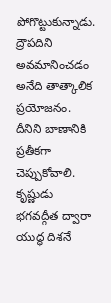పోగొట్టుకున్నాడు. ద్రౌపదిని అవమానించడం అనేది తాత్కాలిక ప్రయోజనం. దీనిని బాణానికి ప్రతీకగా చెప్పుకోవాలి.
కృష్ణుడు భగవద్గీత ద్వారా యుద్ధ దిశనే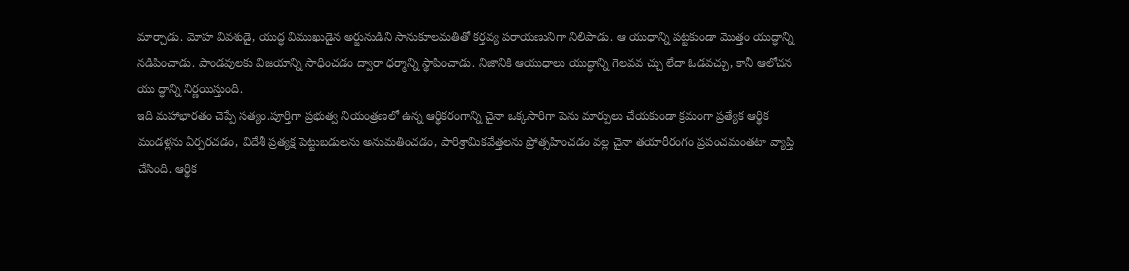మార్చాడు. మోహ వివశుడై, యుద్ధ విముఖుడైన అర్జునుడిని సానుకూలమతితో కర్తవ్య పరాయణునిగా నిలిపాడు. ఆ యుధాన్ని పట్టకుండా మొత్తం యుద్ధాన్ని నడిపించాడు. పాండవులకు విజయాన్ని సాధించడం ద్వారా ధర్మాన్ని స్థాపించాడు. నిజానికి ఆయుధాలు యుద్ధాన్ని గెలవవ చ్చు లేదా ఓడవచ్చు, కానీ ఆలోచన యు ద్ధాన్ని నిర్ణయిస్తుంది.
ఇది మహాభారతం చెప్పే సత్యం.పూర్తిగా ప్రభుత్వ నియంత్రణలో ఉన్న ఆర్థికరంగాన్ని చైనా ఒక్కసారిగా పెను మార్పులు చేయకుండా క్రమంగా ప్రత్యేక ఆర్థిక మండళ్లను ఏర్పరచడం, విదేశీ ప్రత్యక్ష పెట్టుబడులను అనుమతించడం, పారిశ్రామికవేత్తలను ప్రోత్సహించడం వల్ల చైనా తయారీరంగం ప్రపంచమంతటా వ్యాప్తి చేసింది. ఆర్థిక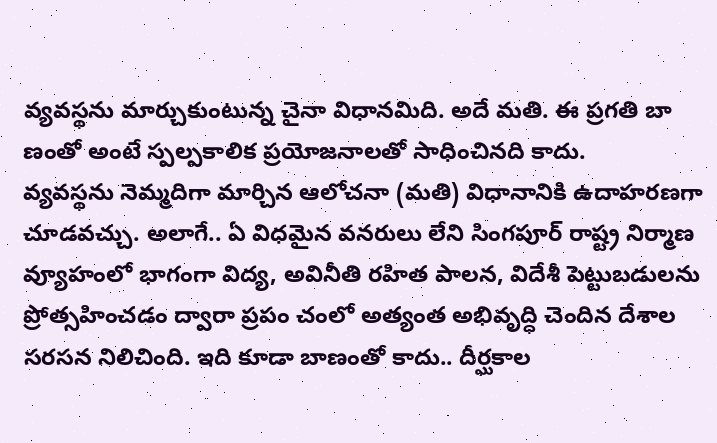వ్యవస్థను మార్చుకుంటున్న చైనా విధానమిది. అదే మతి. ఈ ప్రగతి బా ణంతో అంటే స్పల్పకాలిక ప్రయోజనాలతో సాధించినది కాదు.
వ్యవస్థను నెమ్మదిగా మార్చిన ఆలోచనా (మతి) విధానానికి ఉదాహరణగా చూడవచ్చు. అలాగే.. ఏ విధమైన వనరులు లేని సింగపూర్ రాష్ట్ర నిర్మాణ వ్యూహంలో భాగంగా విద్య, అవినీతి రహిత పాలన, విదేశీ పెట్టుబడులను ప్రోత్సహించడం ద్వారా ప్రపం చంలో అత్యంత అభివృద్ధి చెందిన దేశాల సరసన నిలిచింది. ఇది కూడా బాణంతో కాదు.. దీర్ఘకాల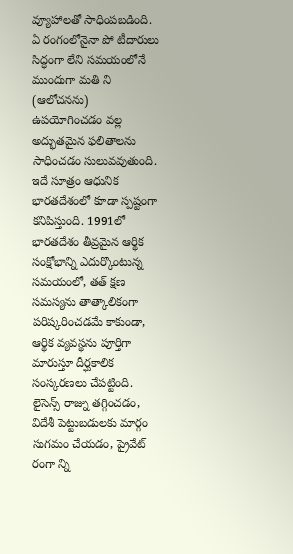వ్యూహాలతో సాధింపబడింది. ఏ రంగంలోనైనా పో టీదారులు సిద్ధంగా లేని సమయంలోనే ముందుగా మతి ని (ఆలోచనను) ఉపయోగించడం వల్ల అద్భుతమైన ఫలితాలను సాధించడం సులువవుతుంది.
ఇదే సూత్రం ఆధునిక భారతదేశంలో కూడా స్పష్టంగా కనిపిస్తుంది. 1991లో భారతదేశం తీవ్రమైన ఆర్థిక సంక్షోభాన్ని ఎదుర్కొంటున్న సమయంలో, తత్ క్షణ సమస్యను తాత్కాలికంగా పరిష్కరించడమే కాకుండా, ఆర్థిక వ్యవస్థను పూర్తిగా మారుస్తూ దీర్ఘకాలిక సంస్కరణలు చేపట్టింది. లైసెన్స్ రాజ్ను తగ్గించడం, విదేశీ పెట్టుబడులకు మార్గం సుగమం చేయడం, ప్రైవేట్ రంగా న్ని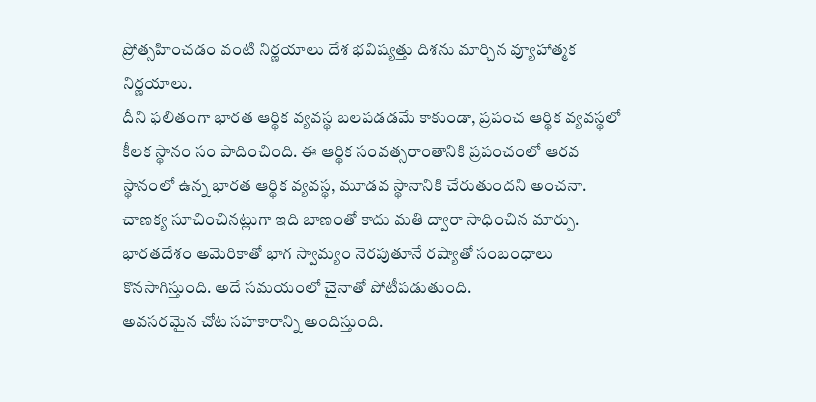ప్రోత్సహించడం వంటి నిర్ణయాలు దేశ భవిష్యత్తు దిశను మార్చిన వ్యూహాత్మక నిర్ణయాలు.
దీని ఫలితంగా భారత ఆర్థిక వ్యవస్థ బలపడడమే కాకుండా, ప్రపంచ ఆర్థిక వ్యవస్థలో కీలక స్థానం సం పాదించింది. ఈ ఆర్థిక సంవత్సరాంతానికి ప్రపంచంలో ఆరవ స్థానంలో ఉన్న భారత ఆర్థిక వ్యవస్థ, మూడవ స్థానానికి చేరుతుందని అంచనా. చాణక్య సూచించినట్లుగా ఇది బాణంతో కాదు మతి ద్వారా సాధించిన మార్పు. భారతదేశం అమెరికాతో భాగ స్వామ్యం నెరపుతూనే రష్యాతో సంబంధాలు కొనసాగిస్తుంది. అదే సమయంలో చైనాతో పోటీపడుతుంది.
అవసరమైన చోట సహకారాన్ని అందిస్తుంది.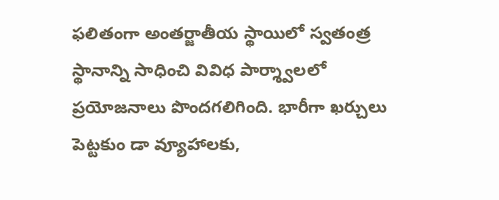ఫలితంగా అంతర్జాతీయ స్థాయిలో స్వతంత్ర స్థానాన్ని సాధించి వివిధ పార్శ్వాలలో ప్రయోజనాలు పొందగలిగింది. భారీగా ఖర్చులు పెట్టకుం డా వ్యూహాలకు,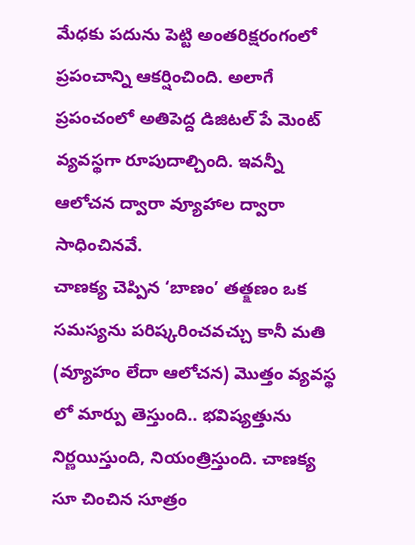మేధకు పదును పెట్టి అంతరిక్షరంగంలో ప్రపంచాన్ని ఆకర్షించింది. అలాగే ప్రపంచంలో అతిపెద్ద డిజిటల్ పే మెంట్ వ్యవస్థగా రూపుదాల్చింది. ఇవన్నీ ఆలోచన ద్వారా వ్యూహాల ద్వారా సాధించినవే.
చాణక్య చెప్పిన ‘బాణం’ తత్క్షణం ఒక సమస్యను పరిష్కరించవచ్చు కానీ మతి (వ్యూహం లేదా ఆలోచన) మొత్తం వ్యవస్థ లో మార్పు తెస్తుంది.. భవిష్యత్తును నిర్ణయిస్తుంది, నియంత్రిస్తుంది. చాణక్య సూ చించిన సూత్రం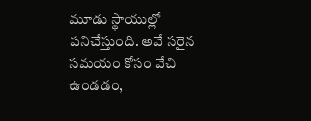మూడు స్థాయుల్లో పనిచేస్తుంది. అవే సరైన సమయం కోసం వేచి ఉండడం,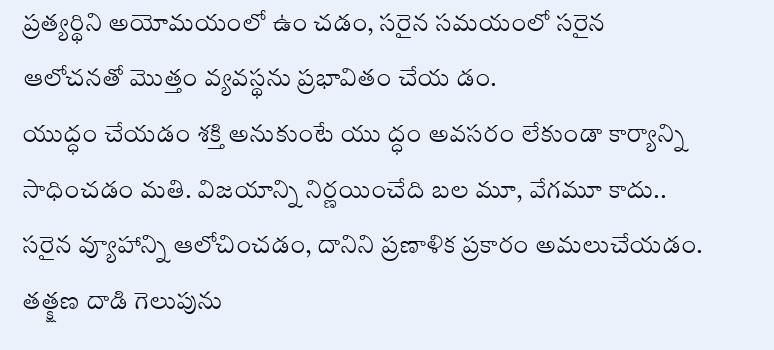ప్రత్యర్థిని అయోమయంలో ఉం చడం, సరైన సమయంలో సరైన ఆలోచనతో మొత్తం వ్యవస్థను ప్రభావితం చేయ డం.
యుద్ధం చేయడం శక్తి అనుకుంటే యు ద్ధం అవసరం లేకుండా కార్యాన్ని సాధించడం మతి. విజయాన్ని నిర్ణయించేది బల మూ, వేగమూ కాదు.. సరైన వ్యూహాన్ని ఆలోచించడం, దానిని ప్రణాళిక ప్రకారం అమలుచేయడం. తత్క్షణ దాడి గెలుపును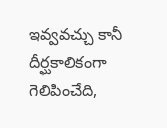ఇవ్వవచ్చు కానీ దీర్ఘకాలికంగా గెలిపించేది,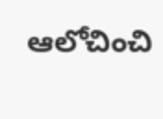ఆలోచించి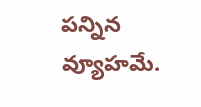పన్నిన వ్యూహమే.